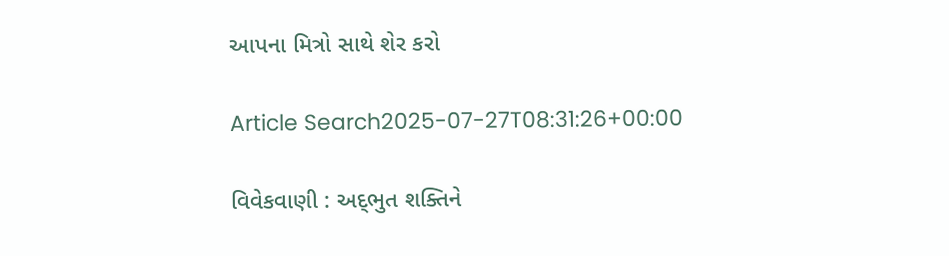આપના મિત્રો સાથે શેર કરો

Article Search2025-07-27T08:31:26+00:00

વિવેકવાણી : અદ્‌ભુત શક્તિને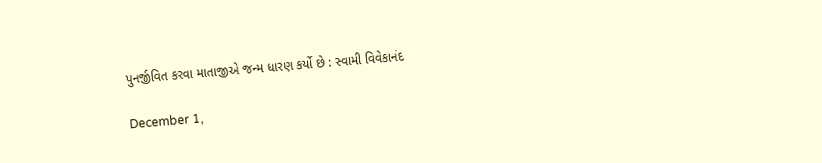પુનર્જીવિત કરવા માતાજીએ જન્મ ધારણ કર્યો છે : સ્વામી વિવેકાનંદ

December 1,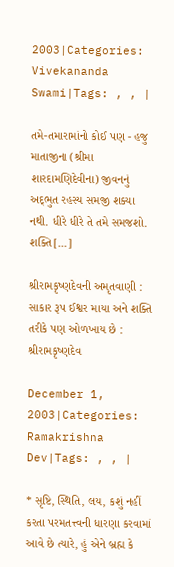2003|Categories: Vivekananda Swami|Tags: , , |

તમે-તમારામાંનો કોઈ પણ - હજુ માતાજીના (શ્રીમા શારદામણિદેવીના) જીવનનું અદ્‌ભુત રહસ્ય સમજી શક્યા નથી. ધીરે ધીરે તે તમે સમજશો. શક્તિ[...]

શ્રીરામકૃષ્ણદેવની અમૃતવાણી : સાકાર રૂપ ઈશ્વર માયા અને શક્તિ તરીકે પણ ઓળખાય છે : શ્રીરામકૃષ્ણદેવ

December 1, 2003|Categories: Ramakrishna Dev|Tags: , , |

* સૃષ્ટિ, સ્થિતિ, લય, કશું નહીં કરતા પરમતત્ત્વની ધારણા કરવામાં આવે છે ત્યારે, હું એને બ્રહ્મ કે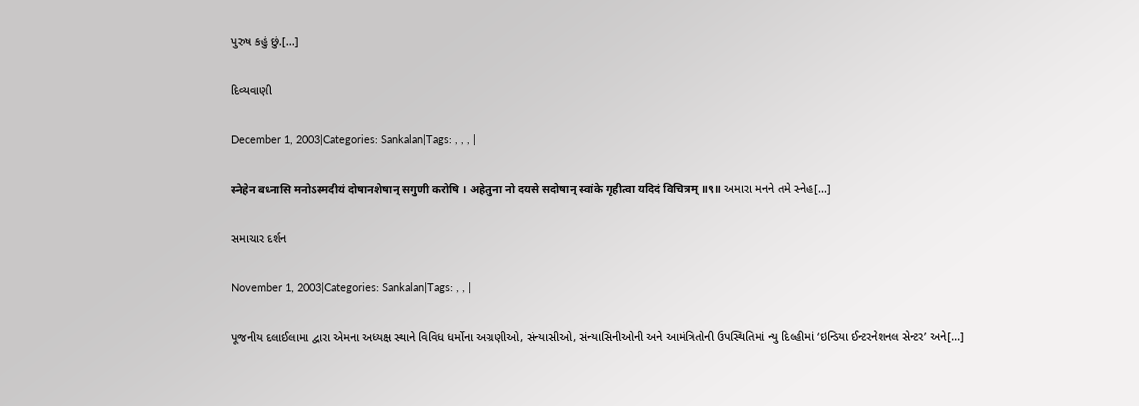પુરુષ કહું છું.[...]

દિવ્યવાણી

December 1, 2003|Categories: Sankalan|Tags: , , , |

स्नेहेन बध्नासि मनोऽस्मदीयं दोषानशेषान् सगुणी करोषि । अहेतुना नो दयसे सदोषान् स्वांके गृहीत्वा यदिदं विचित्रम् ॥९॥ અમારા મનને તમે સ્નેહ[...]

સમાચાર દર્શન

November 1, 2003|Categories: Sankalan|Tags: , , |

પૂજનીય દલાઈલામા દ્વારા એમના અધ્યક્ષ સ્થાને વિવિધ ધર્મોના અગ્રણીઓ, સંન્યાસીઓ, સંન્યાસિનીઓની અને આમંત્રિતોની ઉપસ્થિતિમાં ન્યુ દિલ્હીમાં ‘ઇન્ડિયા ઈન્ટરનેશનલ સેન્ટર’ અને[...]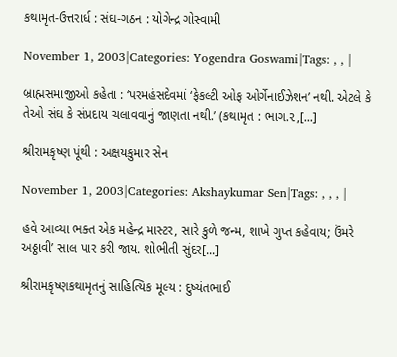કથામૃત-ઉત્તરાર્ધ : સંઘ-ગઠન : યોગેન્દ્ર ગોસ્વામી

November 1, 2003|Categories: Yogendra Goswami|Tags: , , |

બ્રાહ્મસમાજીઓ કહેતા : ‘પરમહંસદેવમાં ‘ફેકલ્ટી ઓફ ઓર્ગેનાઈઝેશન’ નથી. એટલે કે તેઓ સંઘ કે સંપ્રદાય ચલાવવાનું જાણતા નથી.’ (કથામૃત : ભાગ.૨,[...]

શ્રીરામકૃષ્ણ પૂંથી : અક્ષયકુમાર સેન

November 1, 2003|Categories: Akshaykumar Sen|Tags: , , , |

હવે આવ્યા ભક્ત એક મહેન્દ્ર માસ્ટર, સારે કુળે જન્મ, શાખે ગુપ્ત કહેવાય; ઉંમરે અઠ્ઠાવી’ સાલ પાર કરી જાય. શોભીતી સુંદર[...]

શ્રીરામકૃષ્ણકથામૃતનું સાહિત્યિક મૂલ્ય : દુષ્યંતભાઈ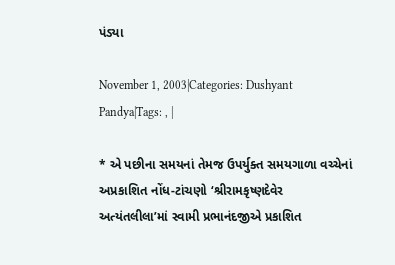પંડ્યા

November 1, 2003|Categories: Dushyant Pandya|Tags: , |

* એ પછીના સમયનાં તેમજ ઉપર્યુક્ત સમયગાળા વચ્ચેનાં અપ્રકાશિત નોંધ-ટાંચણો ‘શ્રીરામકૃષ્ણદેવેર અત્યંતલીલા’માં સ્વામી પ્રભાનંદજીએ પ્રકાશિત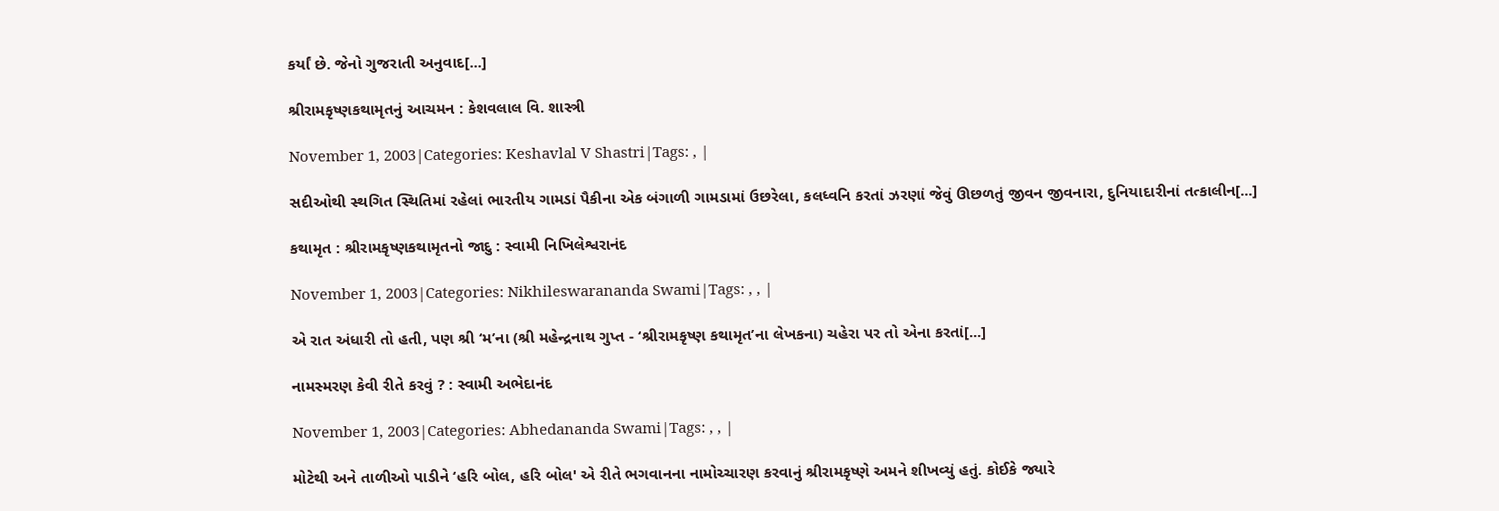કર્યાં છે. જેનો ગુજરાતી અનુવાદ[...]

શ્રીરામકૃષ્ણકથામૃતનું આચમન : કેશવલાલ વિ. શાસ્ત્રી

November 1, 2003|Categories: Keshavlal V Shastri|Tags: , |

સદીઓથી સ્થગિત સ્થિતિમાં રહેલાં ભારતીય ગામડાં પૈકીના એક બંગાળી ગામડામાં ઉછરેલા, કલધ્વનિ કરતાં ઝરણાં જેવું ઊછળતું જીવન જીવનારા, દુનિયાદારીનાં તત્કાલીન[...]

કથામૃત : શ્રીરામકૃષ્ણકથામૃતનો જાદુ : સ્વામી નિખિલેશ્વરાનંદ

November 1, 2003|Categories: Nikhileswarananda Swami|Tags: , , |

એ રાત અંધારી તો હતી, પણ શ્રી ‘મ’ના (શ્રી મહેન્દ્રનાથ ગુપ્ત - ‘શ્રીરામકૃષ્ણ કથામૃત’ના લેખકના) ચહેરા પર તો એના કરતાં[...]

નામસ્મરણ કેવી રીતે કરવું ? : સ્વામી અભેદાનંદ

November 1, 2003|Categories: Abhedananda Swami|Tags: , , |

મોટેથી અને તાળીઓ પાડીને ‘હરિ બોલ, હરિ બોલ' એ રીતે ભગવાનના નામોચ્ચારણ કરવાનું શ્રીરામકૃષ્ણે અમને શીખવ્યું હતું. કોઈકે જ્યારે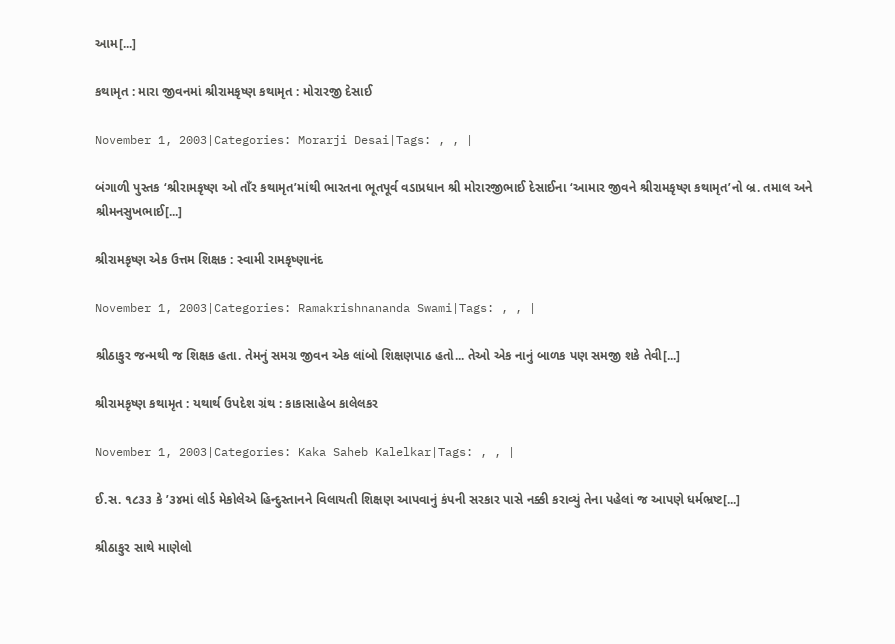આમ[...]

કથામૃત : મારા જીવનમાં શ્રીરામકૃષ્ણ કથામૃત : મોરારજી દેસાઈ

November 1, 2003|Categories: Morarji Desai|Tags: , , |

બંગાળી પુસ્તક ‘શ્રીરામકૃષ્ણ ઓ તાઁર કથામૃત’માંથી ભારતના ભૂતપૂર્વ વડાપ્રધાન શ્રી મોરારજીભાઈ દેસાઈના ‘આમાર જીવને શ્રીરામકૃષ્ણ કથામૃત’નો બ્ર. તમાલ અને શ્રીમનસુખભાઈ[...]

શ્રીરામકૃષ્ણ એક ઉત્તમ શિક્ષક : સ્વામી રામકૃષ્ણાનંદ

November 1, 2003|Categories: Ramakrishnananda Swami|Tags: , , |

શ્રીઠાકુર જન્મથી જ શિક્ષક હતા. તેમનું સમગ્ર જીવન એક લાંબો શિક્ષણપાઠ હતો... તેઓ એક નાનું બાળક પણ સમજી શકે તેવી[...]

શ્રીરામકૃષ્ણ કથામૃત : યથાર્થ ઉપદેશ ગ્રંથ : કાકાસાહેબ કાલેલકર

November 1, 2003|Categories: Kaka Saheb Kalelkar|Tags: , , |

ઈ.સ. ૧૮૩૩ કે ’૩૪માં લોર્ડ મેકોલેએ હિન્દુસ્તાનને વિલાયતી શિક્ષણ આપવાનું કંપની સરકાર પાસે નક્કી કરાવ્યું તેના પહેલાં જ આપણે ધર્મભ્રષ્ટ[...]

શ્રીઠાકુર સાથે માણેલો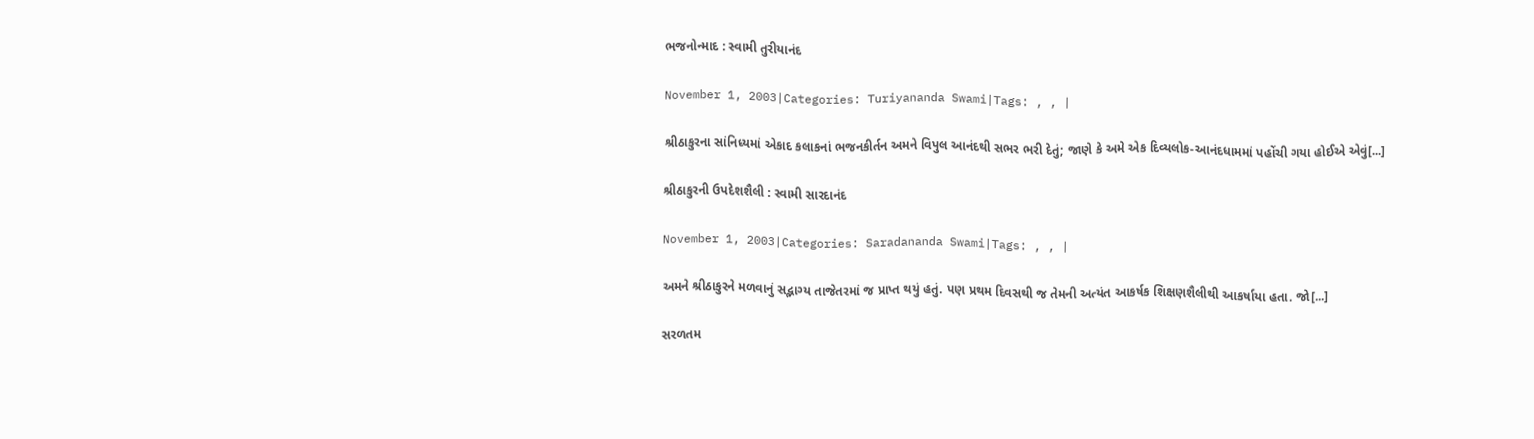ભજનોન્માદ : સ્વામી તુરીયાનંદ

November 1, 2003|Categories: Turiyananda Swami|Tags: , , |

શ્રીઠાકુરના સાંનિધ્યમાં એકાદ કલાકનાં ભજનકીર્તન અમને વિપુલ આનંદથી સભર ભરી દેતું; જાણે કે અમે એક દિવ્યલોક-આનંદધામમાં પહોંચી ગયા હોઈએ એવું[...]

શ્રીઠાકુરની ઉપદેશશૈલી : સ્વામી સારદાનંદ

November 1, 2003|Categories: Saradananda Swami|Tags: , , |

અમને શ્રીઠાકુરને મળવાનું સદ્ભાગ્ય તાજેતરમાં જ પ્રાપ્ત થયું હતું. પણ પ્રથમ દિવસથી જ તેમની અત્યંત આકર્ષક શિક્ષણશૈલીથી આકર્ષાયા હતા. જો[...]

સરળતમ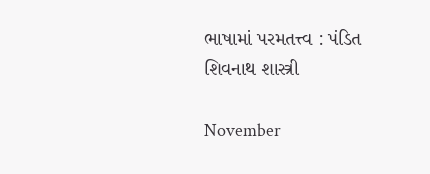ભાષામાં પરમતત્ત્વ : પંડિત શિવનાથ શાસ્ત્રી

November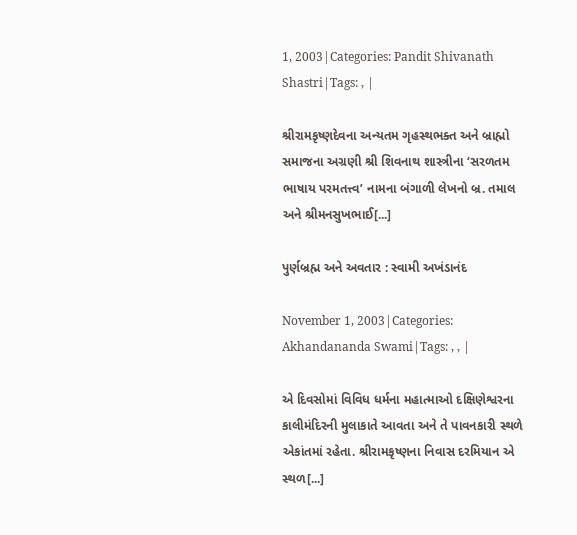1, 2003|Categories: Pandit Shivanath Shastri|Tags: , |

શ્રીરામકૃષ્ણદેવના અન્યતમ ગૃહસ્થભક્ત અને બ્રાહ્મો સમાજના અગ્રણી શ્રી શિવનાથ શાસ્ત્રીના ‘સરળતમ ભાષાય પરમતત્ત્વ’ નામના બંગાળી લેખનો બ્ર. તમાલ અને શ્રીમનસુખભાઈ[...]

પુર્ણબ્રહ્મ અને અવતાર : સ્વામી અખંડાનંદ

November 1, 2003|Categories: Akhandananda Swami|Tags: , , |

એ દિવસોમાં વિવિધ ધર્મના મહાત્માઓ દક્ષિણેશ્વરના કાલીમંદિરની મુલાકાતે આવતા અને તે પાવનકારી સ્થળે એકાંતમાં રહેતા. શ્રીરામકૃષ્ણના નિવાસ દરમિયાન એ સ્થળ[...]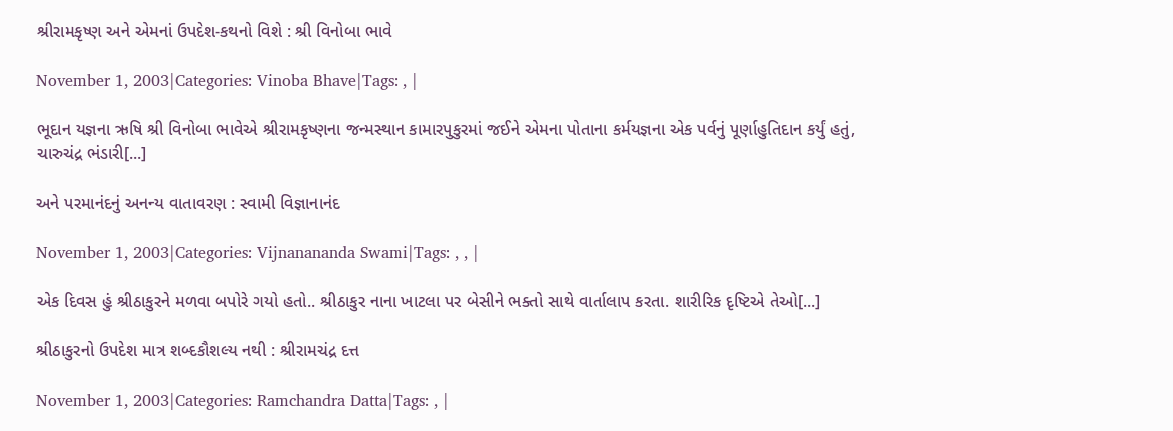શ્રીરામકૃષ્ણ અને એમનાં ઉપદેશ-કથનો વિશે : શ્રી વિનોબા ભાવે

November 1, 2003|Categories: Vinoba Bhave|Tags: , |

ભૂદાન યજ્ઞના ઋષિ શ્રી વિનોબા ભાવેએ શ્રીરામકૃષ્ણના જન્મસ્થાન કામારપુકુરમાં જઈને એમના પોતાના કર્મયજ્ઞના એક પર્વનું પૂર્ણાહુતિદાન કર્યું હતું, ચારુચંદ્ર ભંડારી[...]

અને પરમાનંદનું અનન્ય વાતાવરણ : સ્વામી વિજ્ઞાનાનંદ

November 1, 2003|Categories: Vijnanananda Swami|Tags: , , |

એક દિવસ હું શ્રીઠાકુરને મળવા બપોરે ગયો હતો.. શ્રીઠાકુર નાના ખાટલા પર બેસીને ભક્તો સાથે વાર્તાલાપ કરતા. શારીરિક દૃષ્ટિએ તેઓ[...]

શ્રીઠાકુરનો ઉપદેશ માત્ર શબ્દકૌશલ્ય નથી : શ્રીરામચંદ્ર દત્ત

November 1, 2003|Categories: Ramchandra Datta|Tags: , |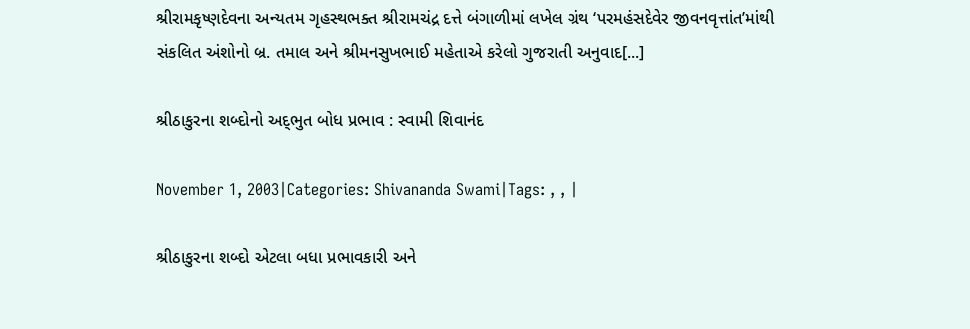શ્રીરામકૃષ્ણદેવના અન્યતમ ગૃહસ્થભક્ત શ્રીરામચંદ્ર દત્તે બંગાળીમાં લખેલ ગ્રંથ ‘પરમહંસદેવેર જીવનવૃત્તાંત’માંથી સંકલિત અંશોનો બ્ર. તમાલ અને શ્રીમનસુખભાઈ મહેતાએ કરેલો ગુજરાતી અનુવાદ[...]

શ્રીઠાકુરના શબ્દોનો અદ્‌ભુત બોધ પ્રભાવ : સ્વામી શિવાનંદ

November 1, 2003|Categories: Shivananda Swami|Tags: , , |

શ્રીઠાકુરના શબ્દો એટલા બધા પ્રભાવકારી અને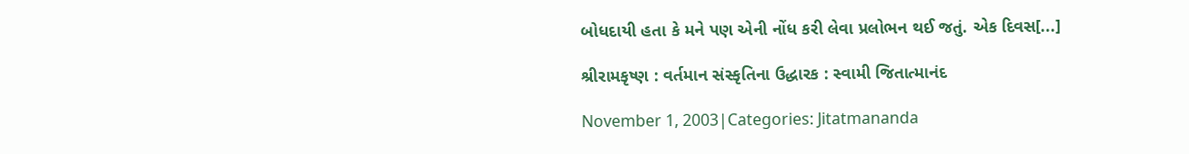બોધદાયી હતા કે મને પણ એની નોંધ કરી લેવા પ્રલોભન થઈ જતું. એક દિવસ[...]

શ્રીરામકૃષ્ણ : વર્તમાન સંસ્કૃતિના ઉદ્ધારક : સ્વામી જિતાત્માનંદ

November 1, 2003|Categories: Jitatmananda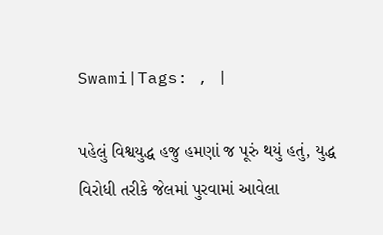Swami|Tags: , |

પહેલું વિશ્વયુદ્ધ હજુ હમણાં જ પૂરું થયું હતું, યુદ્ધ વિરોધી તરીકે જેલમાં પુરવામાં આવેલા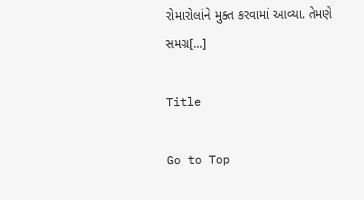રોમારોલાંને મુક્ત કરવામાં આવ્યા. તેમણે સમગ્ર[...]

Title

Go to Top